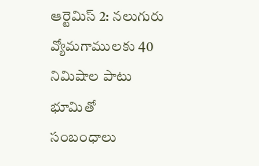ఆర్టెమిస్ 2: నలుగురు వ్యోమగాములకు 40 నిమిషాల పాటు భూమితో సంబంధాలు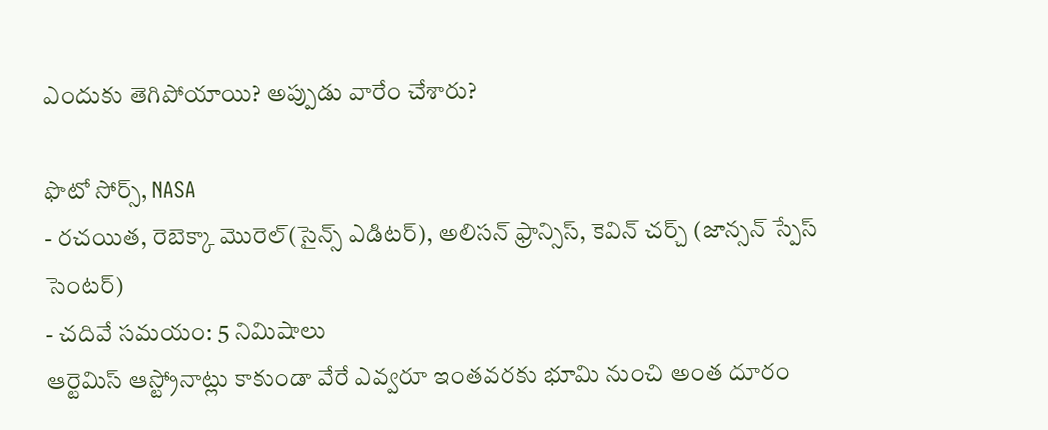ఎందుకు తెగిపోయాయి? అప్పుడు వారేం చేశారు?

ఫొటో సోర్స్, NASA
- రచయిత, రెబెక్కా మొరెల్(సైన్స్ ఎడిటర్), అలిసన్ ఫ్రాన్సిస్, కెవిన్ చర్చ్ (జాన్సన్ స్పేస్ సెంటర్)
- చదివే సమయం: 5 నిమిషాలు
ఆర్టెమిస్ ఆస్ట్రోనాట్లు కాకుండా వేరే ఎవ్వరూ ఇంతవరకు భూమి నుంచి అంత దూరం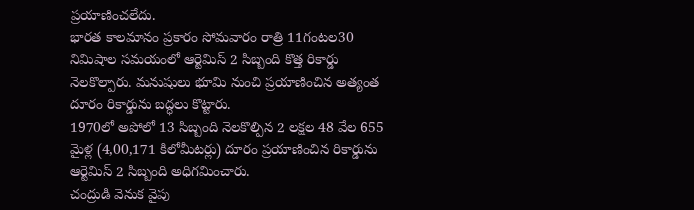ప్రయాణించలేదు.
భారత కాలమానం ప్రకారం సోమవారం రాత్రి 11గంటల30 నిమిషాల సమయంలో ఆర్టెమిస్ 2 సిబ్బంది కొత్త రికార్డు నెలకొల్పారు. మనుషులు భూమి నుంచి ప్రయాణించిన అత్యంత దూరం రికార్డును బద్ధలు కొట్టారు.
1970లో అపోలో 13 సిబ్బంది నెలకొల్పిన 2 లక్షల 48 వేల 655 మైళ్ల (4,00,171 కిలోమీటర్లు) దూరం ప్రయాణించిన రికార్డును ఆర్టెమిస్ 2 సిబ్బంది అధిగమించారు.
చంద్రుడి వెనుక వైపు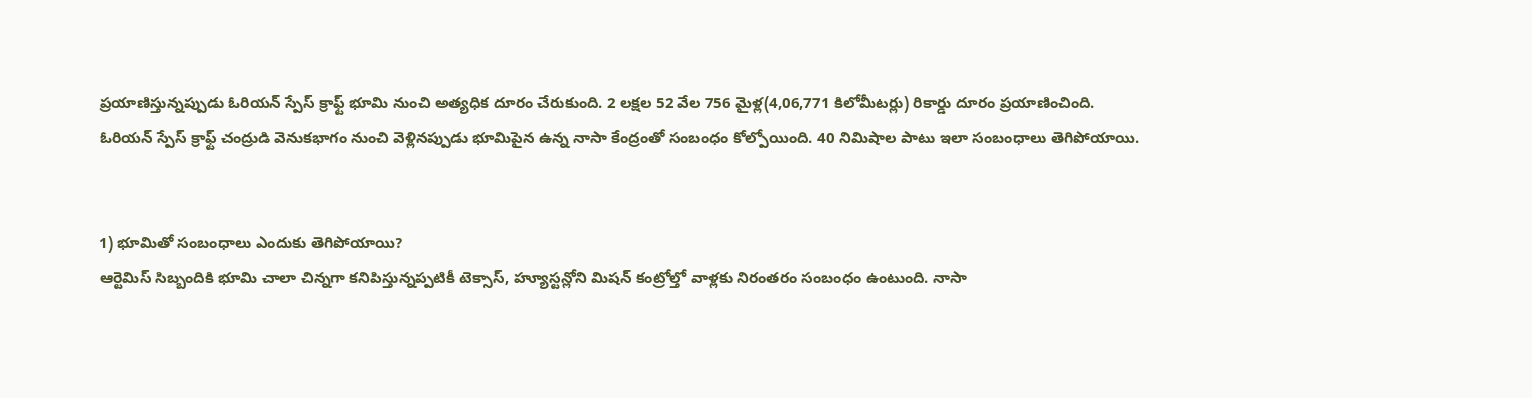ప్రయాణిస్తున్నప్పుడు ఓరియన్ స్పేస్ క్రాఫ్ట్ భూమి నుంచి అత్యధిక దూరం చేరుకుంది. 2 లక్షల 52 వేల 756 మైళ్ల(4,06,771 కిలోమీటర్లు) రికార్డు దూరం ప్రయాణించింది.
ఓరియన్ స్పేస్ క్రాఫ్ట్ చంద్రుడి వెనుకభాగం నుంచి వెళ్లినప్పుడు భూమిపైన ఉన్న నాసా కేంద్రంతో సంబంధం కోల్పోయింది. 40 నిమిషాల పాటు ఇలా సంబంధాలు తెగిపోయాయి.


1) భూమితో సంబంధాలు ఎందుకు తెగిపోయాయి?
ఆర్టెమిస్ సిబ్బందికి భూమి చాలా చిన్నగా కనిపిస్తున్నప్పటికీ టెక్సాస్, హ్యూస్టన్లోని మిషన్ కంట్రోల్తో వాళ్లకు నిరంతరం సంబంధం ఉంటుంది. నాసా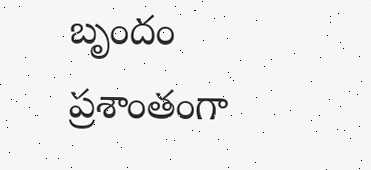బృందం ప్రశాంతంగా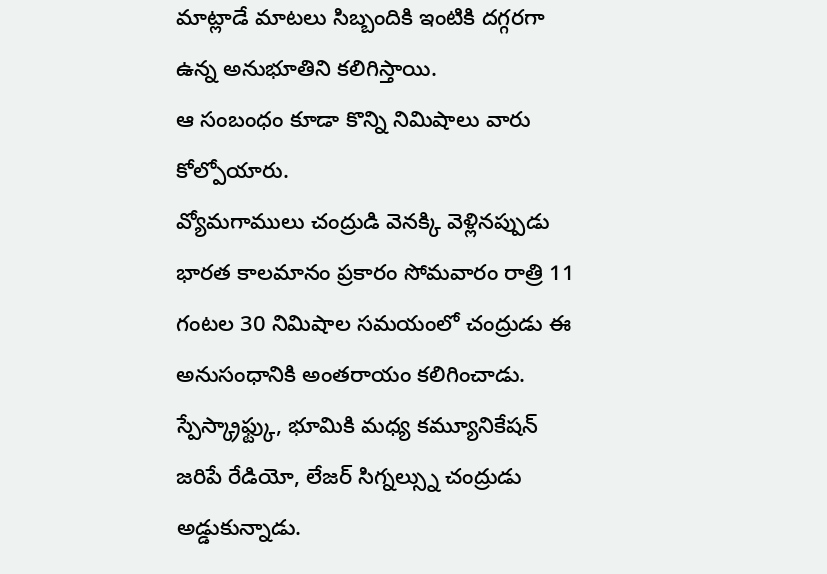మాట్లాడే మాటలు సిబ్బందికి ఇంటికి దగ్గరగా ఉన్న అనుభూతిని కలిగిస్తాయి.
ఆ సంబంధం కూడా కొన్ని నిమిషాలు వారు కోల్పోయారు.
వ్యోమగాములు చంద్రుడి వెనక్కి వెళ్లినప్పుడు భారత కాలమానం ప్రకారం సోమవారం రాత్రి 11 గంటల 30 నిమిషాల సమయంలో చంద్రుడు ఈ అనుసంధానికి అంతరాయం కలిగించాడు.
స్పేస్క్రాఫ్ట్కు, భూమికి మధ్య కమ్యూనికేషన్ జరిపే రేడియో, లేజర్ సిగ్నల్స్ను చంద్రుడు అడ్డుకున్నాడు.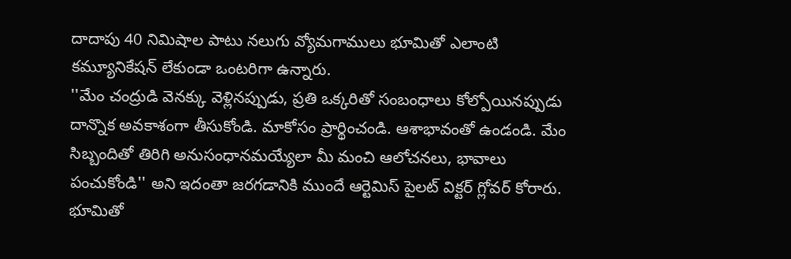దాదాపు 40 నిమిషాల పాటు నలుగు వ్యోమగాములు భూమితో ఎలాంటి కమ్యూనికేషన్ లేకుండా ఒంటరిగా ఉన్నారు.
''మేం చంద్రుడి వెనక్కు వెళ్లినప్పుడు, ప్రతి ఒక్కరితో సంబంధాలు కోల్పోయినప్పుడు దాన్నొక అవకాశంగా తీసుకోండి. మాకోసం ప్రార్థించండి. ఆశాభావంతో ఉండండి. మేం సిబ్బందితో తిరిగి అనుసంధానమయ్యేలా మీ మంచి ఆలోచనలు, భావాలు పంచుకోండి'' అని ఇదంతా జరగడానికి ముందే ఆర్టెమిస్ పైలట్ విక్టర్ గ్లోవర్ కోరారు.
భూమితో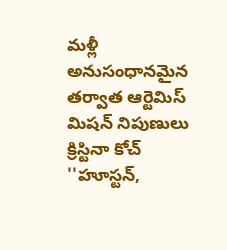మళ్లీ అనుసంధానమైన తర్వాత ఆర్టెమిస్ మిషన్ నిపుణులు క్రిస్టినా కోచ్ ''హూస్టన్,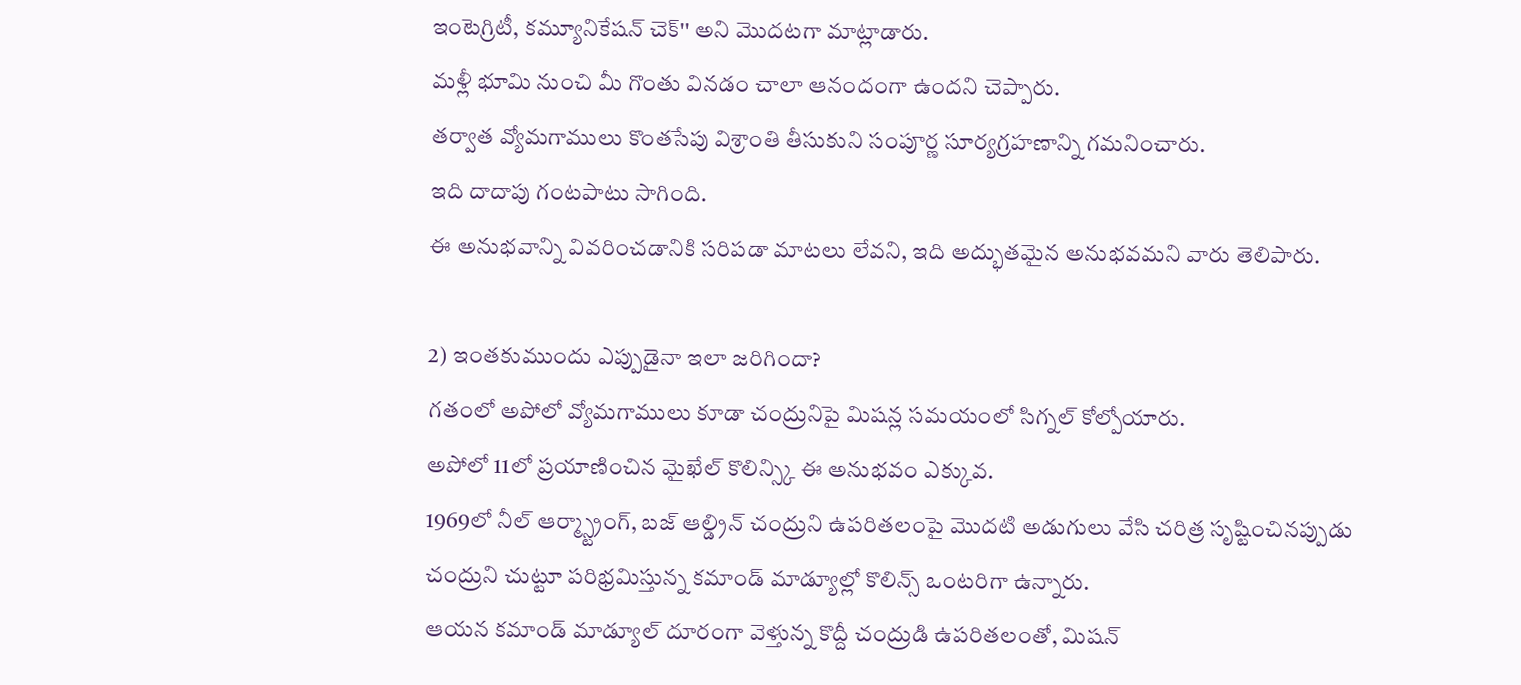ఇంటెగ్రిటీ, కమ్యూనికేషన్ చెక్'' అని మొదటగా మాట్లాడారు.
మళ్లీ భూమి నుంచి మీ గొంతు వినడం చాలా ఆనందంగా ఉందని చెప్పారు.
తర్వాత వ్యోమగాములు కొంతసేపు విశ్రాంతి తీసుకుని సంపూర్ణ సూర్యగ్రహణాన్ని గమనించారు.
ఇది దాదాపు గంటపాటు సాగింది.
ఈ అనుభవాన్ని వివరించడానికి సరిపడా మాటలు లేవని, ఇది అద్భుతమైన అనుభవమని వారు తెలిపారు.

2) ఇంతకుముందు ఎప్పుడైనా ఇలా జరిగిందా?
గతంలో అపోలో వ్యోమగాములు కూడా చంద్రునిపై మిషన్ల సమయంలో సిగ్నల్ కోల్పోయారు.
అపోలో 11లో ప్రయాణించిన మైఖేల్ కొలిన్స్కి ఈ అనుభవం ఎక్కువ.
1969లో నీల్ ఆర్మ్స్ట్రాంగ్, బజ్ ఆల్డ్రిన్ చంద్రుని ఉపరితలంపై మొదటి అడుగులు వేసి చరిత్ర సృష్టించినప్పుడు చంద్రుని చుట్టూ పరిభ్రమిస్తున్న కమాండ్ మాడ్యూల్లో కొలిన్స్ ఒంటరిగా ఉన్నారు.
ఆయన కమాండ్ మాడ్యూల్ దూరంగా వెళ్తున్న కొద్దీ చంద్రుడి ఉపరితలంతో, మిషన్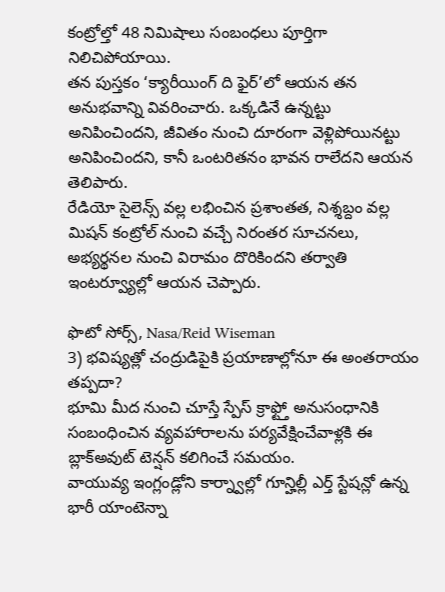కంట్రోల్తో 48 నిమిషాలు సంబంధలు పూర్తిగా నిలిచిపోయాయి.
తన పుస్తకం ‘క్యారీయింగ్ ది ఫైర్’లో ఆయన తన అనుభవాన్ని వివరించారు. ఒక్కడినే ఉన్నట్టు అనిపించిందని, జీవితం నుంచి దూరంగా వెళ్లిపోయినట్టు అనిపించిందని, కానీ ఒంటరితనం భావన రాలేదని ఆయన తెలిపారు.
రేడియో సైలెన్స్ వల్ల లభించిన ప్రశాంతత, నిశ్శబ్దం వల్ల మిషన్ కంట్రోల్ నుంచి వచ్చే నిరంతర సూచనలు, అభ్యర్థనల నుంచి విరామం దొరికిందని తర్వాతి ఇంటర్వ్యూల్లో ఆయన చెప్పారు.

ఫొటో సోర్స్, Nasa/Reid Wiseman
3) భవిష్యత్లో చంద్రుడిపైకి ప్రయాణాల్లోనూ ఈ అంతరాయం తప్పదా?
భూమి మీద నుంచి చూస్తే స్పేస్ క్రాఫ్ట్తో అనుసంధానికి సంబంధించిన వ్యవహారాలను పర్యవేక్షించేవాళ్లకి ఈ బ్లాక్అవుట్ టెన్షన్ కలిగించే సమయం.
వాయువ్య ఇంగ్లండ్లోని కార్న్వాల్లో గూన్హిల్లీ ఎర్త్ స్టేషన్లో ఉన్న భారీ యాంటెన్నా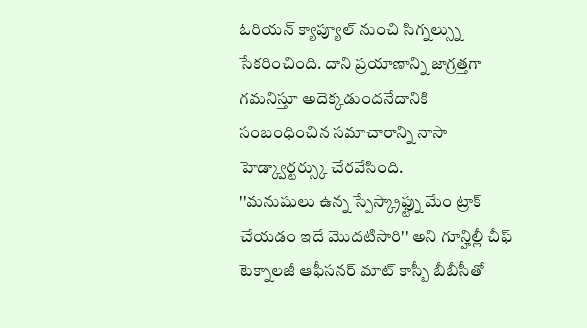ఓరియన్ క్యాప్యూల్ నుంచి సిగ్నల్స్ను సేకరించింది. దాని ప్రయాణాన్ని జాగ్రత్తగా గమనిస్తూ అదెక్కడుందనేదానికి సంబంధించిన సమాచారాన్ని నాసా హెడ్క్వార్టర్స్కు చేరవేసింది.
''మనుషులు ఉన్న స్పేస్క్రాఫ్ట్ను మేం ట్రాక్ చేయడం ఇదే మొదటిసారి'' అని గూన్హిల్లీ చీఫ్ టెక్నాలజీ ఆఫీసనర్ మాట్ కాస్బీ బీబీసీతో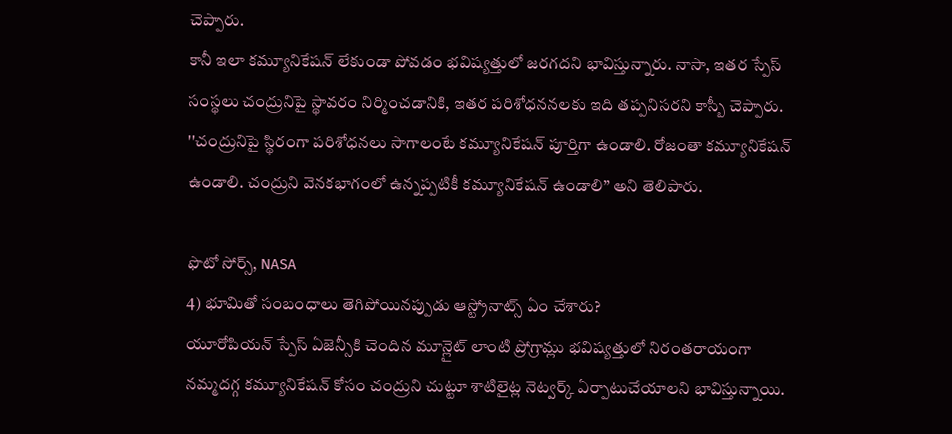చెప్పారు.
కానీ ఇలా కమ్యూనికేషన్ లేకుండా పోవడం భవిష్యత్తులో జరగదని భావిస్తున్నారు. నాసా, ఇతర స్పేస్ సంస్థలు చంద్రునిపై స్థావరం నిర్మించడానికి, ఇతర పరిశోధననలకు ఇది తప్పనిసరని కాస్బీ చెప్పారు.
''చంద్రునిపై స్థిరంగా పరిశోధనలు సాగాలంటే కమ్యూనికేషన్ పూర్తిగా ఉండాలి. రోజంతా కమ్యూనికేషన్ ఉండాలి. చంద్రుని వెనకభాగంలో ఉన్నప్పటికీ కమ్యూనికేషన్ ఉండాలి’’ అని తెలిపారు.

ఫొటో సోర్స్, NASA
4) భూమితో సంబంధాలు తెగిపోయినప్పుడు ఆస్ట్రోనాట్స్ ఏం చేశారు?
యూరోపియన్ స్పేస్ ఏజెన్సీకి చెందిన మూన్లైట్ లాంటి ప్రోగ్రామ్లు భవిష్యత్తులో నిరంతరాయంగా నమ్మదగ్గ కమ్యూనికేషన్ కోసం చంద్రుని చుట్టూ శాటిలైట్ల నెట్వర్క్ ఏర్పాటుచేయాలని భావిస్తున్నాయి.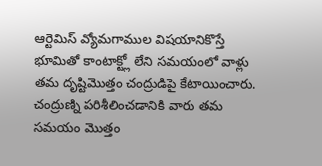ఆర్టెమిస్ వ్యోమగాముల విషయానికొస్తే భూమితో కాంటాక్ట్లో లేని సమయంలో వాళ్లు తమ దృష్టిమొత్తం చంద్రుడిపై కేటాయించారు.
చంద్రుణ్ని పరిశీలించడానికి వారు తమ సమయం మొత్తం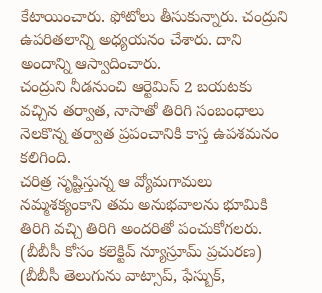కేటాయించారు. ఫోటోలు తీసుకున్నారు. చంద్రుని ఉపరితలాన్ని అధ్యయనం చేశారు. దాని అందాన్ని ఆస్వాదించారు.
చంద్రుని నీడనుంచి ఆర్టెమిస్ 2 బయటకు వచ్చిన తర్వాత, నాసాతో తిరిగి సంబంధాలు నెలకొన్న తర్వాత ప్రపంచానికి కాస్త ఉపశమనం కలిగింది.
చరిత్ర సృష్టిస్తున్న ఆ వ్యోమగామలు నమ్మశక్యంకాని తమ అనుభవాలను భూమికి తిరిగి వచ్చి తిరిగి అందరితో పంచుకోగలరు.
(బీబీసీ కోసం కలెక్టివ్ న్యూస్రూమ్ ప్రచురణ)
(బీబీసీ తెలుగును వాట్సాప్, ఫేస్బుక్,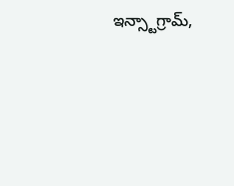ఇన్స్టాగ్రామ్,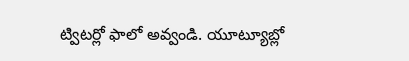ట్విటర్లో ఫాలో అవ్వండి. యూట్యూబ్లో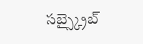సబ్స్క్రైబ్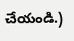చేయండి.)